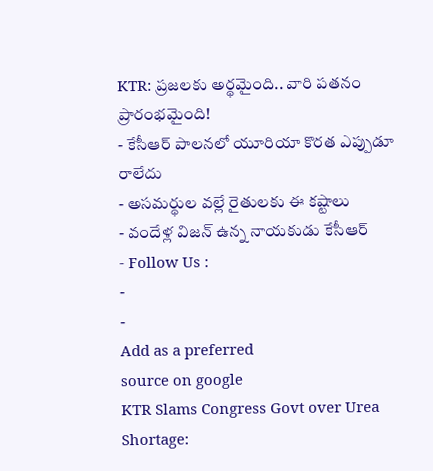KTR: ప్రజలకు అర్థమైంది.. వారి పతనం ప్రారంభమైంది!
- కేసీఆర్ పాలనలో యూరియా కొరత ఎప్పుడూ రాలేదు
- అసమర్థుల వల్లే రైతులకు ఈ కష్టాలు
- వందేళ్ల విజన్ ఉన్న నాయకుడు కేసీఆర్
- Follow Us :
-
-
Add as a preferred
source on google
KTR Slams Congress Govt over Urea Shortage: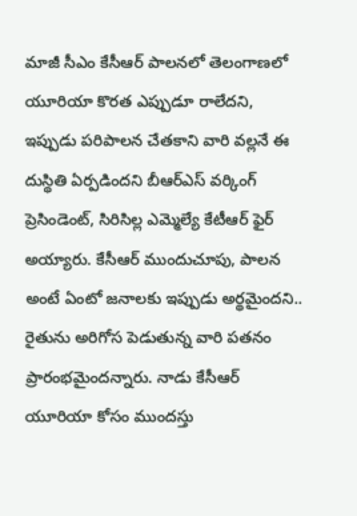మాజీ సీఎం కేసీఆర్ పాలనలో తెలంగాణలో యూరియా కొరత ఎప్పుడూ రాలేదని, ఇప్పుడు పరిపాలన చేతకాని వారి వల్లనే ఈ దుస్థితి ఏర్పడిందని బీఆర్ఎస్ వర్కింగ్ ప్రెసిండెంట్, సిరిసిల్ల ఎమ్మెల్యే కేటీఆర్ ఫైర్ అయ్యారు. కేసీఆర్ ముందుచూపు, పాలన అంటే ఏంటో జనాలకు ఇప్పుడు అర్థమైందని.. రైతును అరిగోస పెడుతున్న వారి పతనం ప్రారంభమైందన్నారు. నాడు కేసీఆర్ యూరియా కోసం ముందస్తు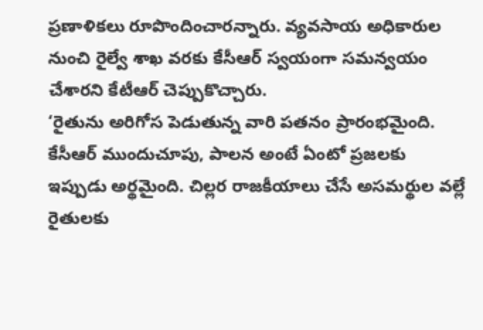ప్రణాళికలు రూపొందించారన్నారు. వ్యవసాయ అధికారుల నుంచి రైల్వే శాఖ వరకు కేసీఆర్ స్వయంగా సమన్వయం చేశారని కేటీఆర్ చెప్పుకొచ్చారు.
‘రైతును అరిగోస పెడుతున్న వారి పతనం ప్రారంభమైంది. కేసీఆర్ ముందుచూపు, పాలన అంటే ఏంటో ప్రజలకు ఇప్పుడు అర్థమైంది. చిల్లర రాజకీయాలు చేసే అసమర్థుల వల్లే రైతులకు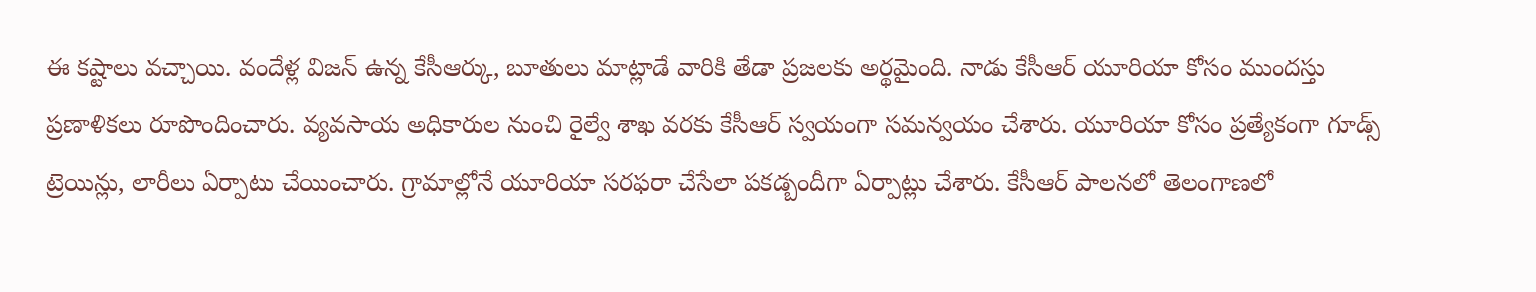ఈ కష్టాలు వచ్చాయి. వందేళ్ల విజన్ ఉన్న కేసీఆర్కు, బూతులు మాట్లాడే వారికి తేడా ప్రజలకు అర్థమైంది. నాడు కేసీఆర్ యూరియా కోసం ముందస్తు ప్రణాళికలు రూపొందించారు. వ్యవసాయ అధికారుల నుంచి రైల్వే శాఖ వరకు కేసీఆర్ స్వయంగా సమన్వయం చేశారు. యూరియా కోసం ప్రత్యేకంగా గూడ్స్ ట్రెయిన్లు, లారీలు ఏర్పాటు చేయించారు. గ్రామాల్లోనే యూరియా సరఫరా చేసేలా పకడ్బందీగా ఏర్పాట్లు చేశారు. కేసీఆర్ పాలనలో తెలంగాణలో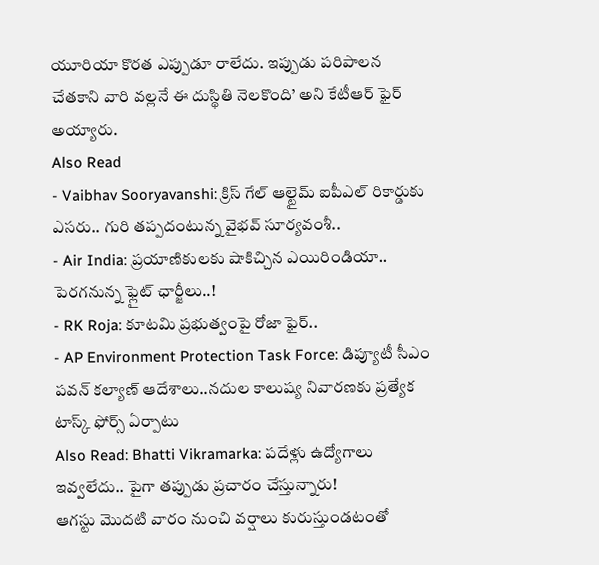యూరియా కొరత ఎప్పుడూ రాలేదు. ఇప్పుడు పరిపాలన చేతకాని వారి వల్లనే ఈ దుస్థితి నెలకొంది’ అని కేటీఆర్ ఫైర్ అయ్యారు.
Also Read
- Vaibhav Sooryavanshi: క్రిస్ గేల్ ఆల్టైమ్ ఐపీఎల్ రికార్డుకు ఎసరు.. గురి తప్పదంటున్న వైభవ్ సూర్యవంశీ..
- Air India: ప్రయాణికులకు షాకిచ్చిన ఎయిరిండియా.. పెరగనున్న ఫ్లైట్ ఛార్జీలు..!
- RK Roja: కూటమి ప్రభుత్వంపై రోజా ఫైర్..
- AP Environment Protection Task Force: డిప్యూటీ సీఎం పవన్ కల్యాణ్ ఆదేశాలు..నదుల కాలుష్య నివారణకు ప్రత్యేక టాస్క్ ఫోర్స్ ఏర్పాటు
Also Read: Bhatti Vikramarka: పదేళ్లు ఉద్యోగాలు ఇవ్వలేదు.. పైగా తప్పుడు ప్రచారం చేస్తున్నారు!
ఆగస్టు మొదటి వారం నుంచి వర్షాలు కురుస్తుండటంతో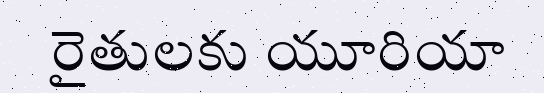రైతులకు యూరియా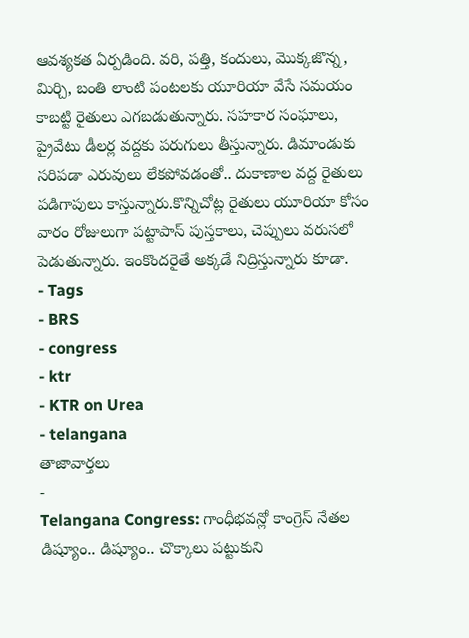ఆవశ్యకత ఏర్పడింది. వరి, పత్తి, కందులు, మొక్కజొన్న, మిర్చి, బంతి లాంటి పంటలకు యూరియా వేసే సమయం కాబట్టి రైతులు ఎగబడుతున్నారు. సహకార సంఘాలు, ప్రైవేటు డీలర్ల వద్దకు పరుగులు తీస్తున్నారు. డిమాండుకు సరిపడా ఎరువులు లేకపోవడంతో.. దుకాణాల వద్ద రైతులు పడిగాపులు కాస్తున్నారు.కొన్నిచోట్ల రైతులు యూరియా కోసం వారం రోజులుగా పట్టాపాస్ పుస్తకాలు, చెప్పులు వరుసలో పెడుతున్నారు. ఇంకొందరైతే అక్కడే నిద్రిస్తున్నారు కూడా.
- Tags
- BRS
- congress
- ktr
- KTR on Urea
- telangana
తాజావార్తలు
-
Telangana Congress: గాంధీభవన్లో కాంగ్రెస్ నేతల డిష్యూం.. డిష్యూం.. చొక్కాలు పట్టుకుని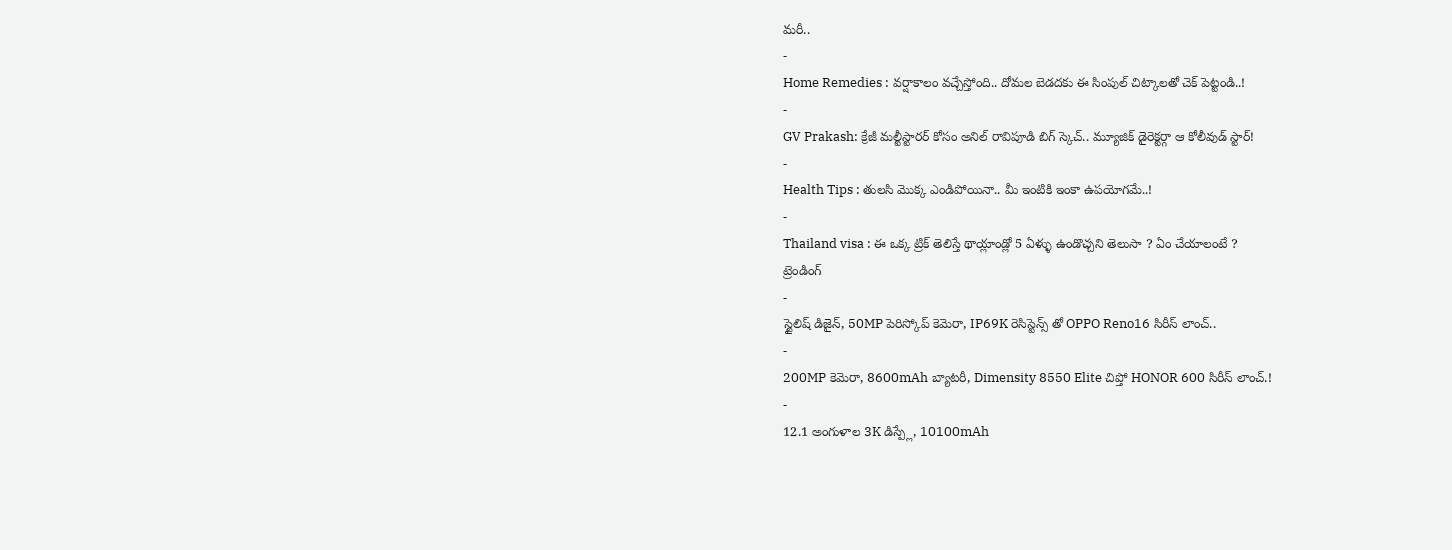మరీ..
-
Home Remedies : వర్షాకాలం వచ్చేస్తోంది.. దోమల బెడదకు ఈ సింపుల్ చిట్కాలతో చెక్ పెట్టండి..!
-
GV Prakash: క్రేజీ మల్టీస్టారర్ కోసం అనిల్ రావిపూడి బిగ్ స్కెచ్.. మ్యూజిక్ డైరెక్టర్గా ఆ కోలీవుడ్ స్టార్!
-
Health Tips : తులసి మొక్క ఎండిపోయినా.. మీ ఇంటికి ఇంకా ఉపయోగమే..!
-
Thailand visa : ఈ ఒక్క ట్రిక్ తెలిస్తే థాయ్లాండ్లో 5 ఏళ్ళు ఉండొచ్చని తెలుసా ? ఏం చేయాలంటే ?
ట్రెండింగ్
-
స్టైలిష్ డిజైన్, 50MP పెరిస్కోప్ కెమెరా, IP69K రెసిస్టెన్స్ తో OPPO Reno16 సిరీస్ లాంచ్..
-
200MP కెమెరా, 8600mAh బ్యాటరీ, Dimensity 8550 Elite చిప్తో HONOR 600 సిరీస్ లాంచ్.!
-
12.1 అంగుళాల 3K డిస్ప్లే, 10100mAh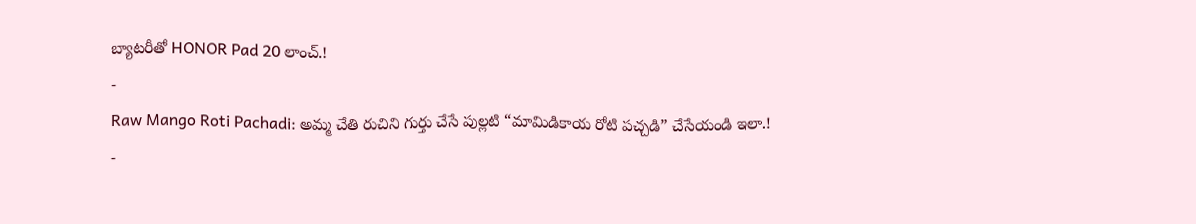బ్యాటరీతో HONOR Pad 20 లాంచ్.!
-
Raw Mango Roti Pachadi: అమ్మ చేతి రుచిని గుర్తు చేసే పుల్లటి “మామిడికాయ రోటి పచ్చడి” చేసేయండి ఇలా.!
-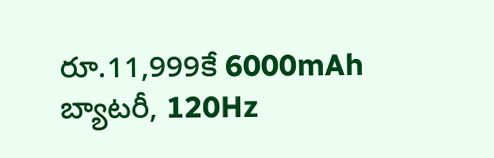రూ.11,999కే 6000mAh బ్యాటరీ, 120Hz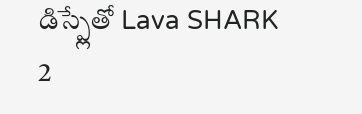డిస్ప్లేతో Lava SHARK 2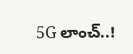5G లాంచ్..!